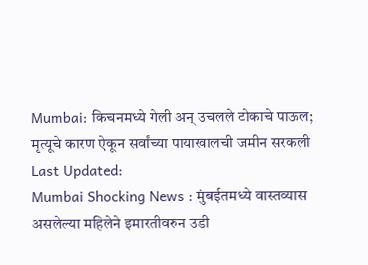Mumbai: किचनमध्ये गेली अन् उचलले टोकाचे पाऊल; मृत्यूचे कारण ऐकून सर्वांच्या पायाखालची जमीन सरकली
Last Updated:
Mumbai Shocking News : मुंबईतमध्ये वास्तव्यास असलेल्या महिलेने इमारतीवरुन उडी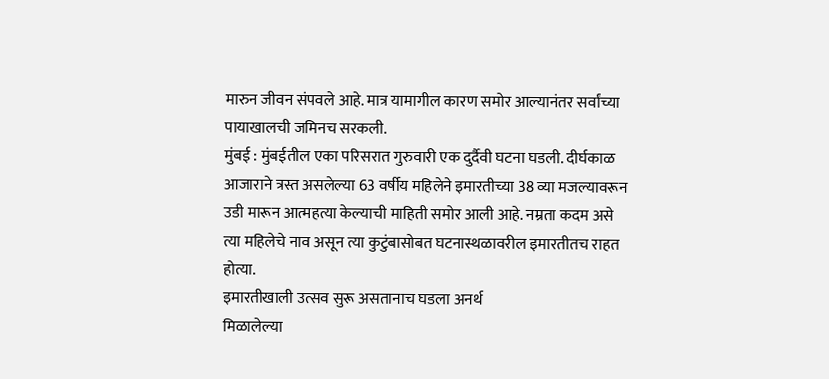मारुन जीवन संपवले आहे. मात्र यामागील कारण समोर आल्यानंतर सर्वांच्या पायाखालची जमिनच सरकली.
मुंबई : मुंबईतील एका परिसरात गुरुवारी एक दुर्दैवी घटना घडली. दीर्घकाळ आजाराने त्रस्त असलेल्या 63 वर्षीय महिलेने इमारतीच्या 38 व्या मजल्यावरून उडी मारून आत्महत्या केल्याची माहिती समोर आली आहे. नम्रता कदम असे त्या महिलेचे नाव असून त्या कुटुंबासोबत घटनास्थळावरील इमारतीतच राहत होत्या.
इमारतीखाली उत्सव सुरू असतानाच घडला अनर्थ
मिळालेल्या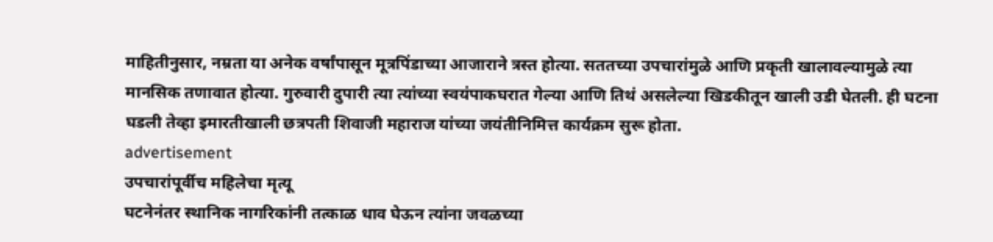माहितीनुसार, नम्रता या अनेक वर्षांपासून मूत्रपिंडाच्या आजाराने त्रस्त होत्या. सततच्या उपचारांमुळे आणि प्रकृती खालावल्यामुळे त्या मानसिक तणावात होत्या. गुरुवारी दुपारी त्या त्यांच्या स्वयंपाकघरात गेल्या आणि तिथं असलेल्या खिडकीतून खाली उडी घेतली. ही घटना घडली तेव्हा इमारतीखाली छत्रपती शिवाजी महाराज यांच्या जयंतीनिमित्त कार्यक्रम सुरू होता.
advertisement
उपचारांपूर्वीच महिलेचा मृत्यू
घटनेनंतर स्थानिक नागरिकांनी तत्काळ धाव घेऊन त्यांना जवळच्या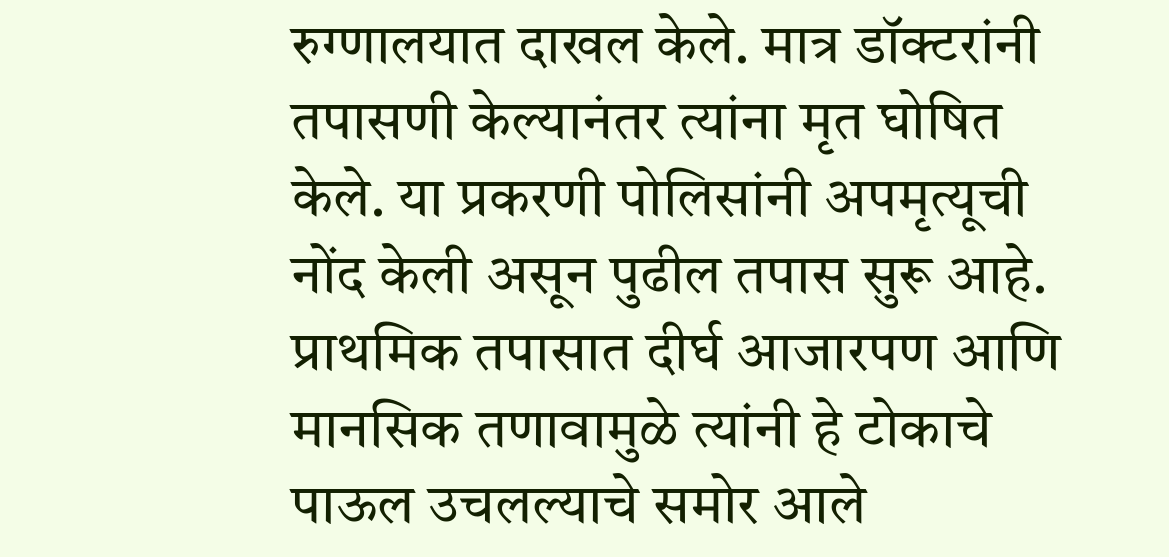रुग्णालयात दाखल केले. मात्र डॉक्टरांनी तपासणी केल्यानंतर त्यांना मृत घोषित केले. या प्रकरणी पोलिसांनी अपमृत्यूची नोंद केली असून पुढील तपास सुरू आहे. प्राथमिक तपासात दीर्घ आजारपण आणि मानसिक तणावामुळे त्यांनी हे टोकाचे पाऊल उचलल्याचे समोर आले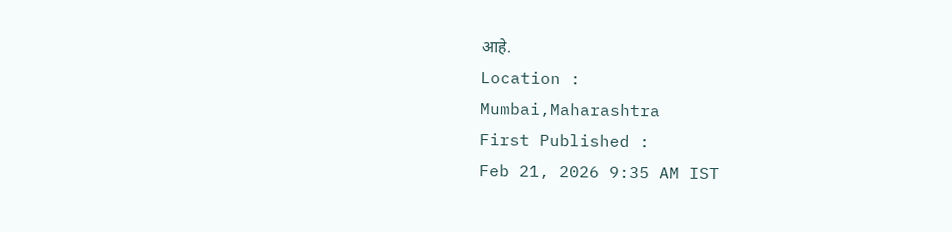आहे.
Location :
Mumbai,Maharashtra
First Published :
Feb 21, 2026 9:35 AM IST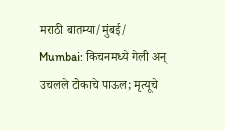मराठी बातम्या/मुंबई/
Mumbai: किचनमध्ये गेली अन् उचलले टोकाचे पाऊल; मृत्यूचे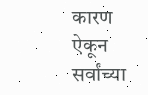कारण ऐकून सर्वांच्या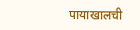पायाखालची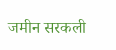जमीन सरकली